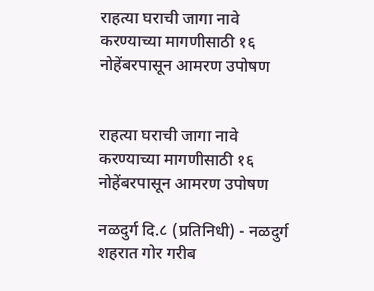राहत्या घराची जागा नावे करण्याच्या मागणीसाठी १६ नोहेंबरपासून आमरण उपोषण


राहत्या घराची जागा नावे करण्याच्या मागणीसाठी १६ नोहेंबरपासून आमरण उपोषण

नळदुर्ग दि.८ (प्रतिनिधी) - नळदुर्ग शहरात गोर गरीब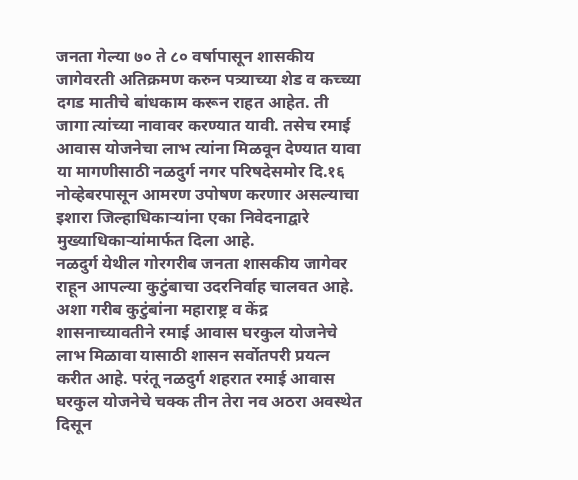जनता गेल्या ७० ते ८० वर्षापासून शासकीय जागेवरती अतिक्रमण करुन पत्र्याच्या शेड व कच्च्या दगड मातीचे बांधकाम करून राहत आहेत. ती जागा त्यांच्या नावावर करण्यात यावी. तसेच रमाई आवास योजनेचा लाभ त्यांना मिळवून देण्यात यावा या मागणीसाठी नळदुर्ग नगर परिषदेसमोर दि.१६ नोव्हेबरपासून आमरण उपोषण करणार असल्याचा इशारा जिल्हाधिकाऱ्यांना एका निवेदनाद्वारे मुख्याधिकाऱ्यांमार्फत दिला आहे.
नळदुर्ग येथील गोरगरीब जनता शासकीय जागेवर राहून आपल्या कुटुंबाचा उदरनिर्वाह चालवत आहे. अशा गरीब कुटुंबांना महाराष्ट्र व केंद्र शासनाच्यावतीने रमाई आवास घरकुल योजनेचे लाभ मिळावा यासाठी शासन सर्वोतपरी प्रयत्न करीत आहे. परंतू नळदुर्ग शहरात रमाई आवास घरकुल योजनेचे चक्क तीन तेरा नव अठरा अवस्थेत दिसून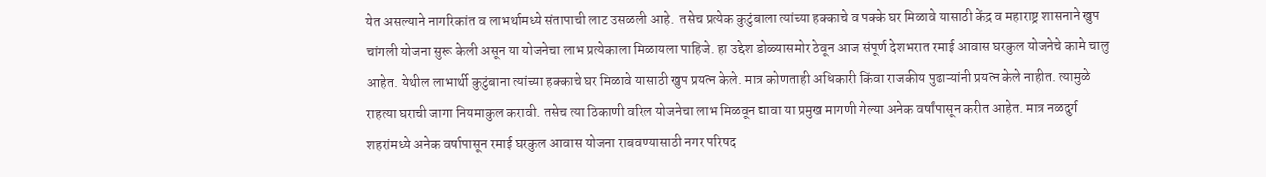येत असल्याने नागरिकांत व लाभर्थामध्ये संतापाची लाट उसळली आहे.  तसेच प्रत्येक कुटुंबाला त्यांच्या हक्काचे व पक्के घर मिळावे यासाठी केंद्र व महाराष्ट्र शासनाने खुप चांगली योजना सुरू केली असून या योजनेचा लाभ प्रत्येकाला मिळायला पाहिजे. हा उद्देश डोळ्यासमोर ठेवून आज संपूर्ण देशभरात रमाई आवास घरकुल योजनेचे कामे चालु आहेत. येथील लाभार्थी कुटुंबाना त्यांच्या हक्काचे घर मिळावे यासाठी खुप प्रयत्न केले. मात्र कोणताही अधिकारी किंवा राजकीय पुढाऱ्यांनी प्रयत्न केले नाहीत. त्यामुळे  राहत्या घराची जागा नियमाकुल करावी. तसेच त्या ठिकाणी वरिल योजनेचा लाभ मिळवून द्यावा या प्रमुख मागणी गेल्या अनेक वर्षांपासून करीत आहेत. मात्र नळदुर्ग शहरांमध्ये अनेक वर्षापासून रमाई घरकुल आवास योजना राबवण्यासाठी नगर परिषद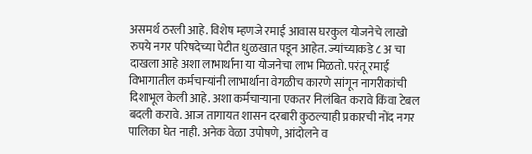असमर्थ ठरली आहे. विशेष म्हणजे रमाई आवास घरकुल योजनेचे लाखो रुपये नगर परिषदेच्या पेटीत धुळखात पडून आहेत. ज्यांच्याकडे ८ अ चा दाखला आहे अशा लाभार्थाना या योजनेचा लाभ मिळतो. परंतू रमाई विभागातील कर्मचाऱ्यांनी लाभार्थाना वेगळीच कारणे सांगून नागरीकांची दिशाभूल केली आहे. अशा कर्मचार्‍याना एकतर निलंबित करावे किंवा टेबल बदली करावे. आज तागायत शासन दरबारी कुठल्याही प्रकारची नोंद नगर पालिका घेत नाही. अनेक वेळा उपोषणे, आंदोलने व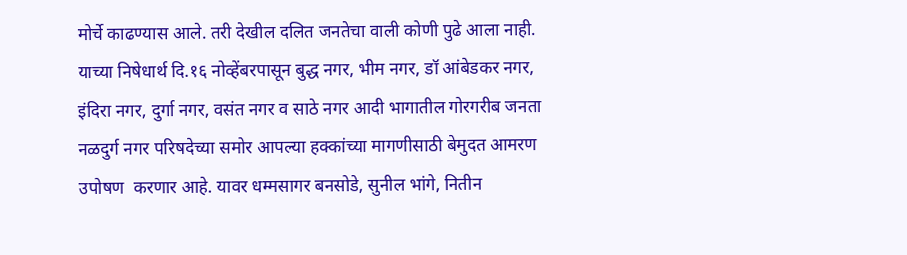मोर्चे काढण्यास आले. तरी देखील दलित जनतेचा वाली कोणी पुढे आला नाही. याच्या निषेधार्थ दि.१६ नोव्हेंबरपासून बुद्ध नगर, भीम नगर, डॉ आंबेडकर नगर, इंदिरा नगर, दुर्गा नगर, वसंत नगर व साठे नगर आदी भागातील गोरगरीब जनता नळदुर्ग नगर परिषदेच्या समोर आपल्या हक्कांच्या मागणीसाठी बेमुदत आमरण उपोषण  करणार आहे. यावर धम्मसागर बनसोडे, सुनील भांगे, नितीन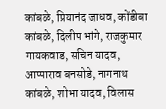कांबळे, प्रियानंद जाधव, कोंडीबा कांबळे, दिलीप भांगे, राजकुमार गायकवाड, सचिन यादव, आप्पाराव बनसोडे, नागनाथ कांबळे, शोभा यादव, विलास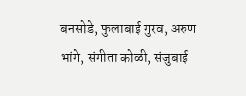बनसोडे, फुलाबाई गुरव, अरुण भांगे, संगीता कोळी, संजुबाई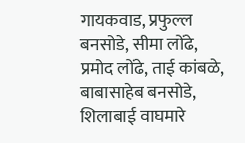गायकवाड, प्रफुल्ल बनसोडे, सीमा लोंढे, प्रमोद लोंढे, ताई कांबळे, बाबासाहेब बनसोडे, शिलाबाई वाघमारे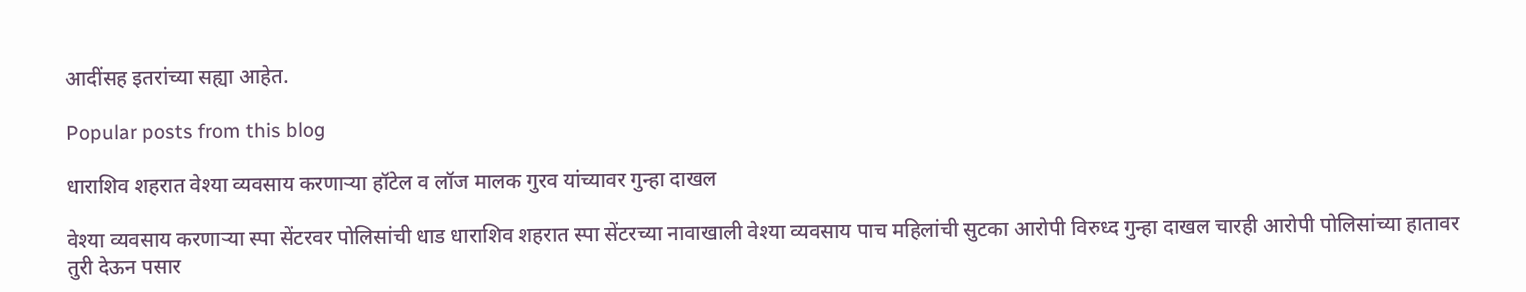आदींसह इतरांच्या सह्या आहेत.

Popular posts from this blog

धाराशिव शहरात वेश्या व्यवसाय करणाऱ्या हॉटेल व लॉज मालक गुरव यांच्यावर गुन्हा दाखल

वेश्या व्यवसाय करणाऱ्या स्पा सेंटरवर पोलिसांची धाड धाराशिव शहरात स्पा सेंटरच्या नावाखाली वेश्या व्यवसाय पाच महिलांची सुटका आरोपी विरुध्द गुन्हा दाखल चारही आरोपी पोलिसांच्या हातावर तुरी देऊन पसार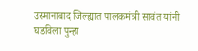उस्मानाबाद जिल्ह्यात पालकमंत्री सावंत यांनी घडविला पुन्हा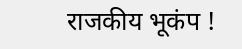राजकीय भूकंप !